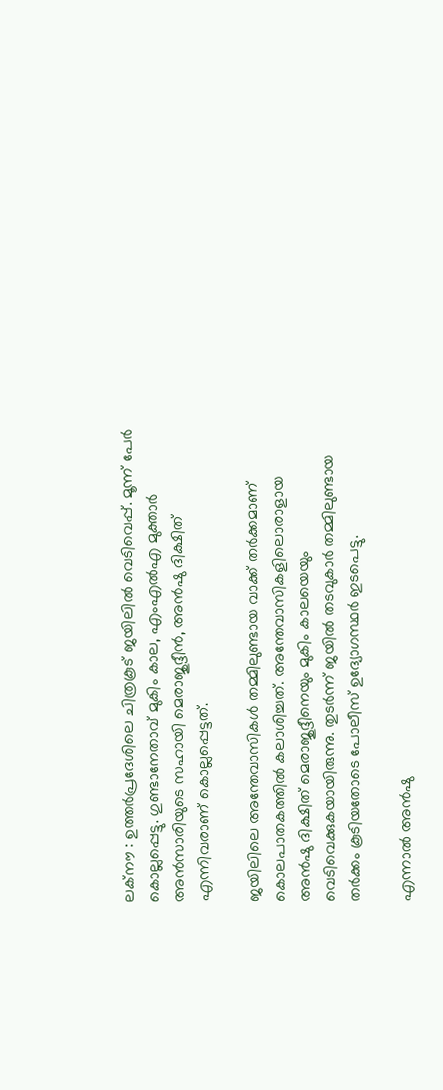ലക്‌നൗ : ഉത്തർപ്രദേശിലെ ചിത്രകൂട് ജയിലിൽ വെടിവെപ്പ്. മൂന്ന് പേർ കൊല്ലപ്പെട്ടു. ഗുണ്ടാനേതാവ് മുകിം കാല, എംഎൽഎ മുക്താർ അൻസാരിയുടെ സഹായി മെരാജുദ്ദീൻ, അൻഷു ദിക്ഷിത് എന്നിവരാണ് കൊല്ലപ്പെട്ടത്.

ജയിലിലെ അന്തേവാസികൾ തമ്മിലുണ്ടായ വാക്ക് തർക്കമാണ് കൊലപാതകത്തിൽ കലാശിച്ചത്. അന്തേവാസികളിലൊരാളായ അൻഷു ദിക്ഷിത് മെരാജുദ്ദീനെയും മുകിം കാലയെയും വെടിവെക്കുകയായിരുന്നു. തുടർന്ന് ജയിൽ തടവുകാർ തമ്മിലുണ്ടായ തർക്കം കൂടിയതോടെ പോലീസ് ഉദ്യോഗസ്ഥർ ഇടപെട്ടു.

എന്നാൽ അൻഷു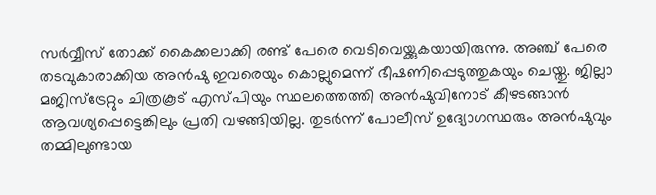സർവ്വീസ് തോക്ക് കൈക്കലാക്കി രണ്ട് പേരെ വെടിവെയ്ക്കുകയായിരുന്നു. അഞ്ച് പേരെ തടവുകാരാക്കിയ അൻഷു ഇവരെയും കൊല്ലുമെന്ന് ഭീഷണിപ്പെടുത്തുകയും ചെയ്തു. ജില്ലാ മജിസ്‌ട്രേറ്റും ചിത്രകൂട് എസ്പിയും സ്ഥലത്തെത്തി അൻഷുവിനോട് കീഴടങ്ങാൻ ആവശ്യപ്പെട്ടെങ്കിലും പ്രതി വഴങ്ങിയില്ല. തുടർന്ന് പോലീസ് ഉദ്യോഗസ്ഥരും അൻഷുവും തമ്മിലുണ്ടായ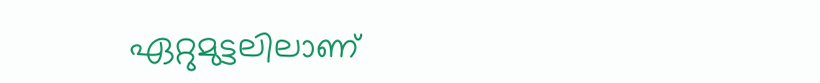ഏറ്റുമുട്ടലിലാണ്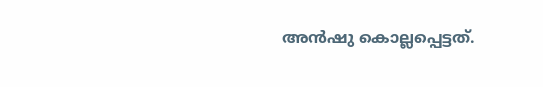അൻഷു കൊല്ലപ്പെട്ടത്.